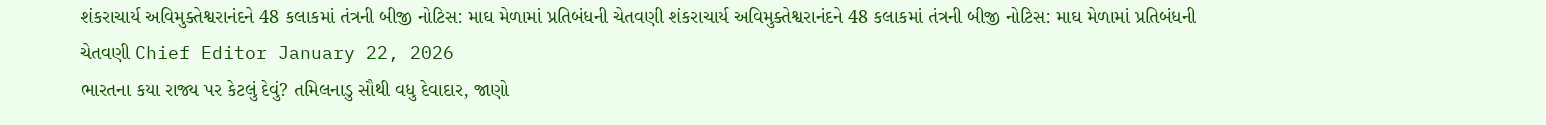શંકરાચાર્ય અવિમુક્તેશ્વરાનંદને 48 કલાકમાં તંત્રની બીજી નોટિસ: માઘ મેળામાં પ્રતિબંધની ચેતવણી શંકરાચાર્ય અવિમુક્તેશ્વરાનંદને 48 કલાકમાં તંત્રની બીજી નોટિસ: માઘ મેળામાં પ્રતિબંધની ચેતવણી Chief Editor January 22, 2026
ભારતના કયા રાજ્ય પર કેટલું દેવું? તમિલનાડુ સૌથી વધુ દેવાદાર, જાણો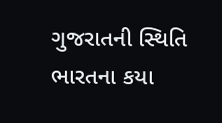ગુજરાતની સ્થિતિ ભારતના કયા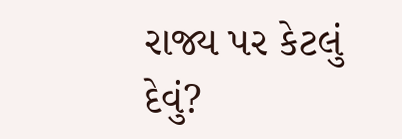રાજ્ય પર કેટલું દેવું?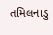તમિલનાડુ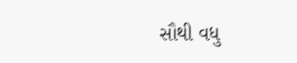સૌથી વધુ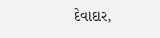દેવાદાર,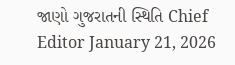જાણો ગુજરાતની સ્થિતિ Chief Editor January 21, 2026